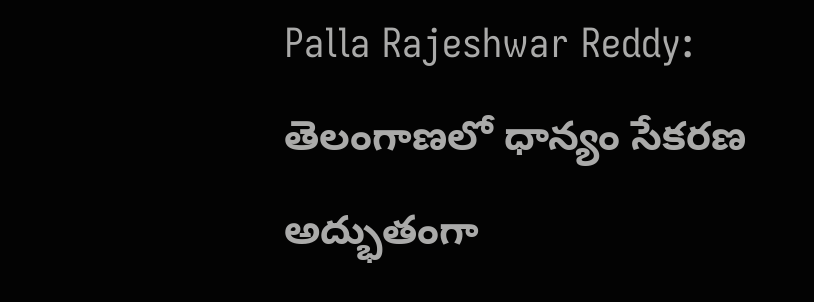Palla Rajeshwar Reddy: తెలంగాణలో ధాన్యం సేకరణ అద్భుతంగా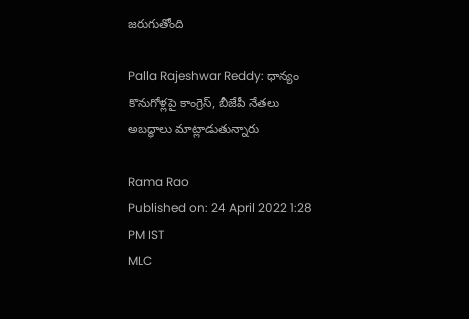జరుగుతోంది

Palla Rajeshwar Reddy: ధాన్యం కొనుగోళ్లపై కాంగ్రెస్, బీజేపీ నేతలు అబద్ధాలు మాట్లాడుతున్నారు

Rama Rao
Published on: 24 April 2022 1:28 PM IST
MLC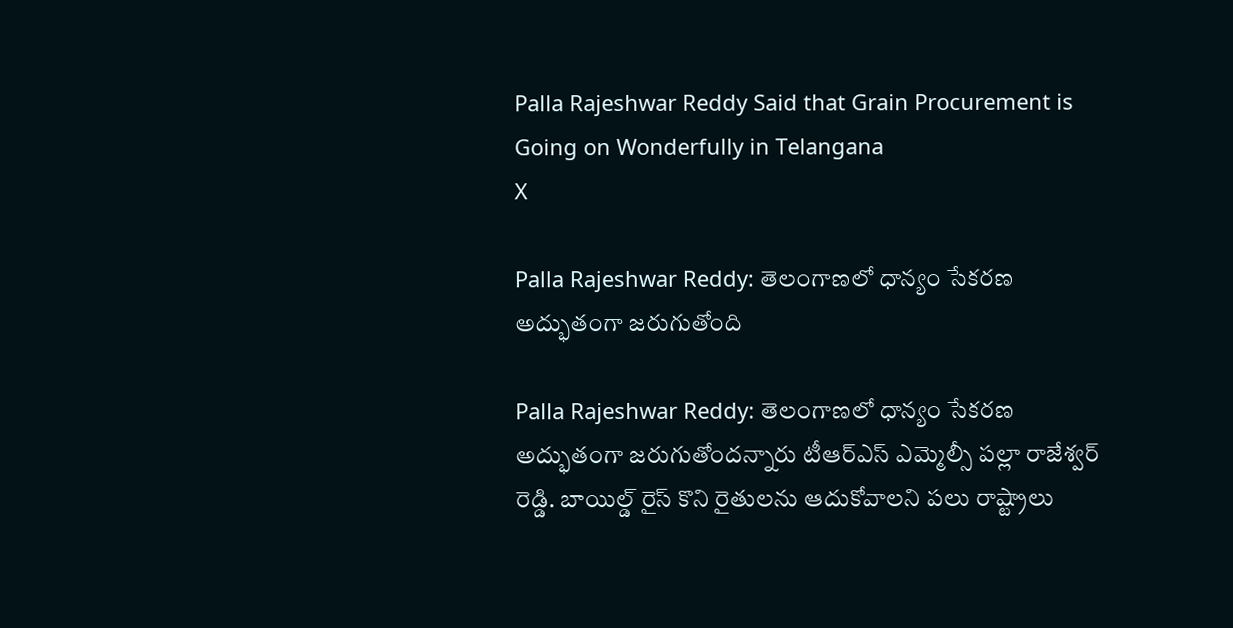Palla Rajeshwar Reddy Said that Grain Procurement is Going on Wonderfully in Telangana
X

Palla Rajeshwar Reddy: తెలంగాణలో ధాన్యం సేకరణ అద్భుతంగా జరుగుతోంది

Palla Rajeshwar Reddy: తెలంగాణలో ధాన్యం సేకరణ అద్భుతంగా జరుగుతోందన్నారు టీఆర్ఎస్ ఎమ్మెల్సీ పల్లా రాజేశ్వర్ రెడ్డి. బాయిల్డ్ రైస్ కొని రైతులను ఆదుకోవాలని పలు రాష్ట్రాలు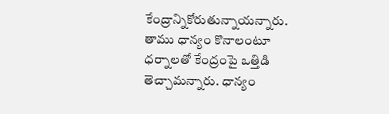కేంద్రాన్నికోరుతున్నాయన్నారు. తాము ధాన్యం కొనాలంటూ ధర్నాలతో కేంద్రంపై ఒత్తిడి తెచ్చామన్నారు. ధాన్యం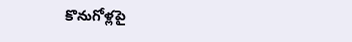కొనుగోళ్లపై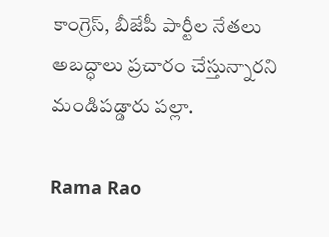కాంగ్రెస్, బీజేపీ పార్టీల నేతలు అబద్ధాలు ప్రచారం చేస్తున్నారని మండిపడ్డారు పల్లా.

Rama Rao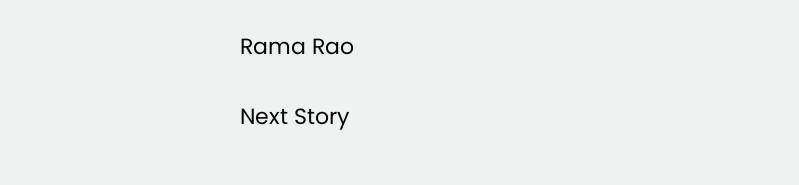Rama Rao

Next Story